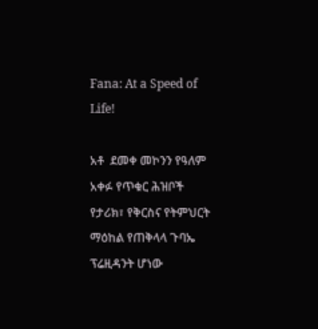Fana: At a Speed of Life!

አቶ  ደመቀ መኮንን የዓለም አቀፉ የጥቁር ሕዝቦች የታሪክ፣ የቅርስና የትምህርት ማዕከል የጠቅላላ ጉባኤ ፕሬዚዳንት ሆነው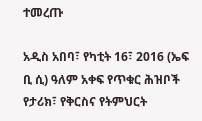ተመረጡ

አዲስ አበባ፣ የካቲት 16፣ 2016 (ኤፍ ቢ ሲ) ዓለም አቀፍ የጥቁር ሕዝቦች የታሪክ፣ የቅርስና የትምህርት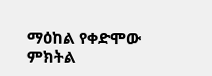ማዕከል የቀድሞው ምክትል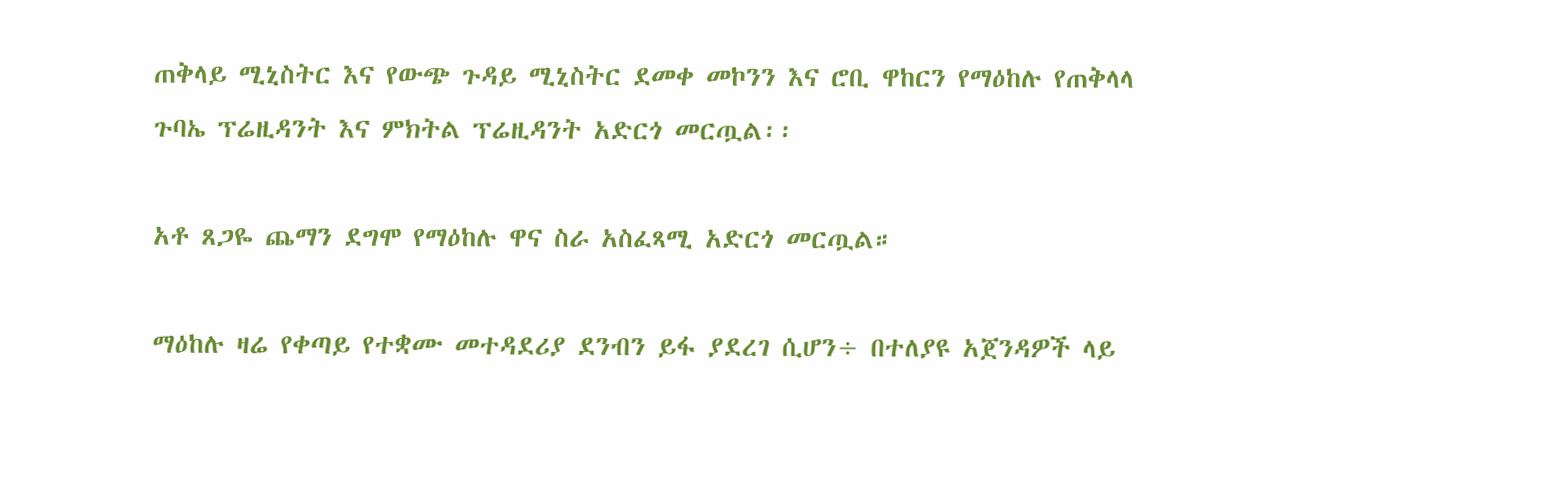ጠቅላይ ሚኒስትር እና የውጭ ጉዳይ ሚኒስትር ደመቀ መኮንን እና ሮቢ ዋከርን የማዕከሉ የጠቅላላ ጉባኤ ፕሬዚዳንት እና ምክትል ፕሬዚዳንት አድርጎ መርጧል፡፡

አቶ ጸጋዬ ጨማን ደግሞ የማዕከሉ ዋና ስራ አስፈጻሚ አድርጎ መርጧል።

ማዕከሉ ዛሬ የቀጣይ የተቋሙ መተዳደሪያ ደንብን ይፋ ያደረገ ሲሆን÷ በተለያዩ አጀንዳዎች ላይ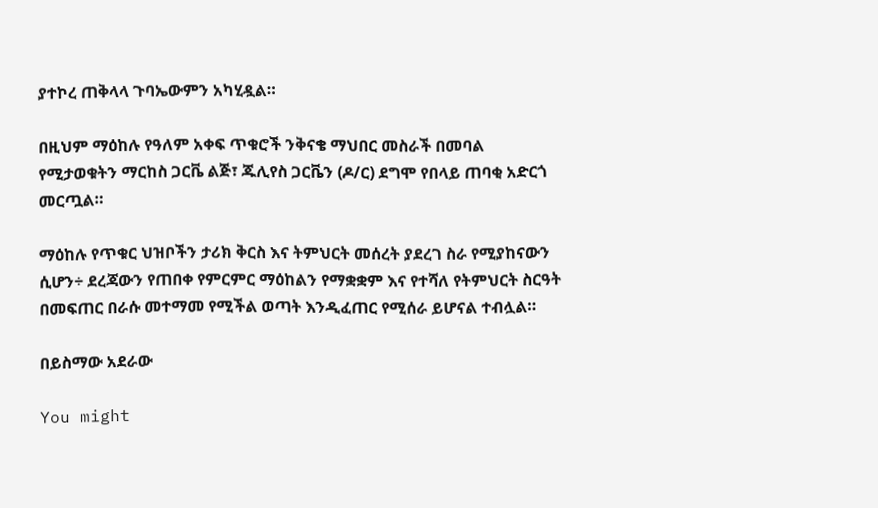ያተኮረ ጠቅላላ ጉባኤውምን አካሂዷል።

በዚህም ማዕከሉ የዓለም አቀፍ ጥቁሮች ንቅናቄ ማህበር መስራች በመባል የሚታወቁትን ማርከስ ጋርቬ ልጅ፣ ጁሊየስ ጋርቬን (ዶ/ር) ደግሞ የበላይ ጠባቂ አድርጎ መርጧል።

ማዕከሉ የጥቁር ህዝቦችን ታሪክ ቅርስ እና ትምህርት መሰረት ያደረገ ስራ የሚያከናውን ሲሆን÷ ደረጃውን የጠበቀ የምርምር ማዕከልን የማቋቋም እና የተሻለ የትምህርት ስርዓት በመፍጠር በራሱ መተማመ የሚችል ወጣት እንዲፈጠር የሚሰራ ይሆናል ተብሏል።

በይስማው አደራው

You might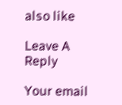also like

Leave A Reply

Your email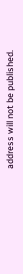address will not be published.